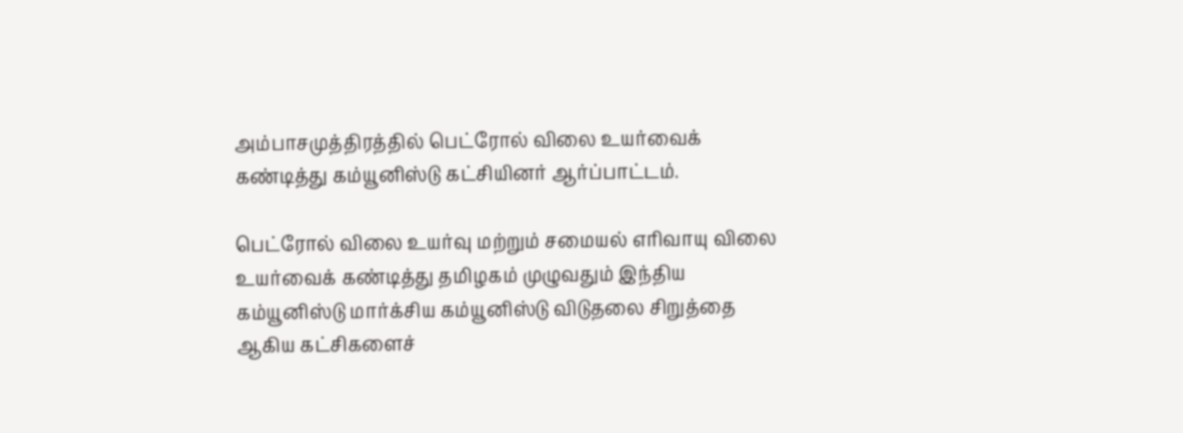அம்பாசமுத்திரத்தில் பெட்ரோல் விலை உயர்வைக் கண்டித்து கம்யூனிஸ்டு கட்சியினர் ஆர்ப்பாட்டம்.

பெட்ரோல் விலை உயர்வு மற்றும் சமையல் எரிவாயு விலை உயர்வைக் கண்டித்து தமிழகம் முழுவதும் இந்திய கம்யூனிஸ்டு மார்க்சிய கம்யூனிஸ்டு விடுதலை சிறுத்தை ஆகிய கட்சிகளைச்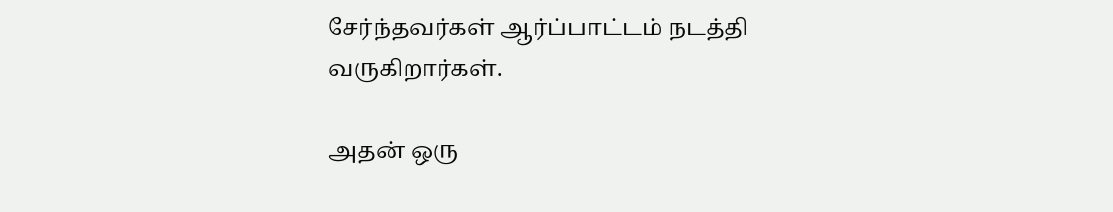சேர்ந்தவர்கள் ஆர்ப்பாட்டம் நடத்தி வருகிறார்கள்.

அதன் ஒரு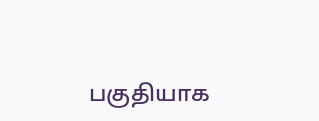பகுதியாக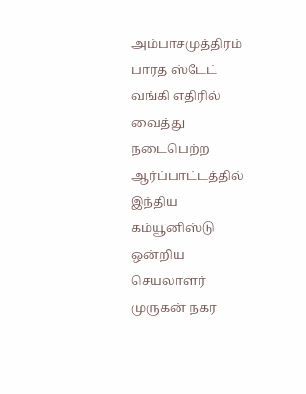அம்பாசமுத்திரம் பாரத ஸ்டேட் வங்கி எதிரில் வைத்து நடைபெற்ற ஆர்ப்பாட்டத்தில் இந்திய கம்யூனிஸ்டு ஒன்றிய செயலாளர் முருகன் நகர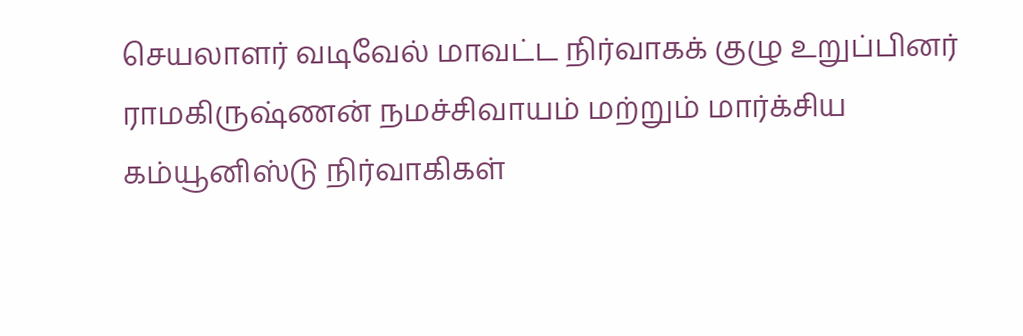செயலாளர் வடிவேல் மாவட்ட நிர்வாகக் குழு உறுப்பினர் ராமகிருஷ்ணன் நமச்சிவாயம் மற்றும் மார்க்சிய கம்யூனிஸ்டு நிர்வாகிகள்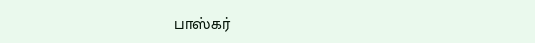பாஸ்கர்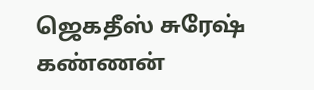ஜெகதீஸ் சுரேஷ்
கண்ணன்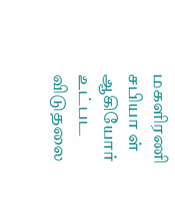மகளிரணி சபியா ள் ஆகியோர் உட்பட விடுதலை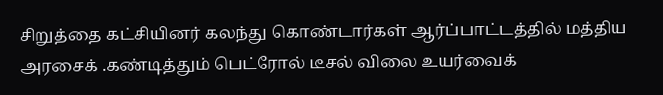சிறுத்தை கட்சியினர் கலந்து கொண்டார்கள் ஆர்ப்பாட்டத்தில் மத்திய அரசைக் .கண்டித்தும் பெட்ரோல் டீசல் விலை உயர்வைக்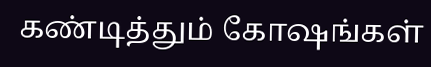கண்டித்தும் கோஷங்கள்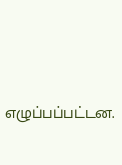எழுப்பப்பட்டன.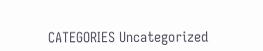CATEGORIES Uncategorized